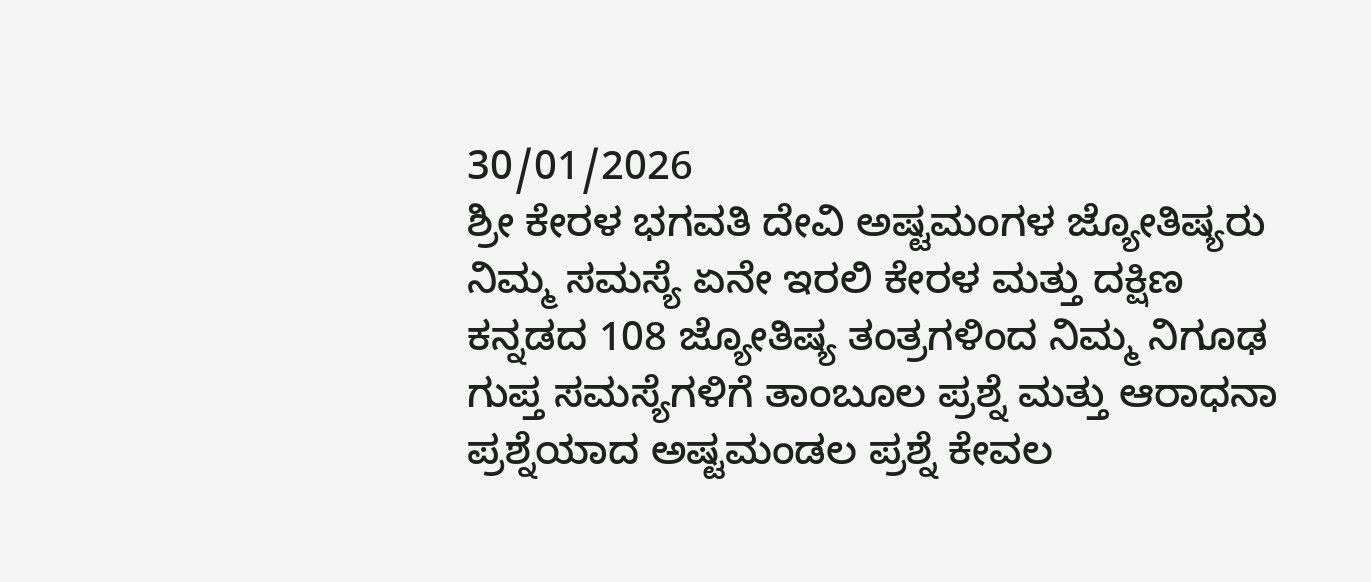30/01/2026
ಶ್ರೀ ಕೇರಳ ಭಗವತಿ ದೇವಿ ಅಷ್ಟಮಂಗಳ ಜ್ಯೋತಿಷ್ಯರು ನಿಮ್ಮ ಸಮಸ್ಯೆ ಏನೇ ಇರಲಿ ಕೇರಳ ಮತ್ತು ದಕ್ಷಿಣ ಕನ್ನಡದ 108 ಜ್ಯೋತಿಷ್ಯ ತಂತ್ರಗಳಿಂದ ನಿಮ್ಮ ನಿಗೂಢ ಗುಪ್ತ ಸಮಸ್ಯೆಗಳಿಗೆ ತಾಂಬೂಲ ಪ್ರಶ್ನೆ ಮತ್ತು ಆರಾಧನಾ ಪ್ರಶ್ನೆಯಾದ ಅಷ್ಟಮಂಡಲ ಪ್ರಶ್ನೆ ಕೇವಲ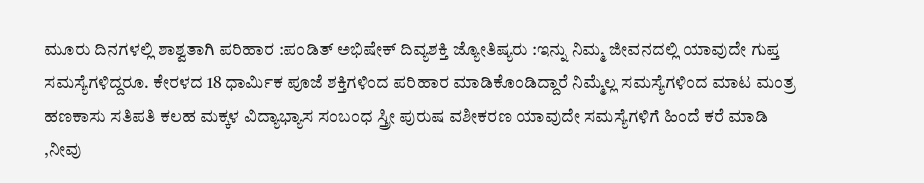ಮೂರು ದಿನಗಳಲ್ಲಿ ಶಾಶ್ವತಾಗಿ ಪರಿಹಾರ :ಪಂಡಿತ್ ಅಭಿಷೇಕ್ ದಿವ್ಯಶಕ್ತಿ ಜ್ಯೋತಿಷ್ಯರು :ಇನ್ನು ನಿಮ್ಮ ಜೀವನದಲ್ಲಿ ಯಾವುದೇ ಗುಪ್ತ ಸಮಸ್ಯೆಗಳಿದ್ದರೂ. ಕೇರಳದ 18 ಧಾರ್ಮಿಕ ಪೂಜೆ ಶಕ್ತಿಗಳಿಂದ ಪರಿಹಾರ ಮಾಡಿಕೊಂಡಿದ್ದಾರೆ ನಿಮ್ಮೆಲ್ಲ ಸಮಸ್ಯೆಗಳಿಂದ ಮಾಟ ಮಂತ್ರ ಹಣಕಾಸು ಸತಿಪತಿ ಕಲಹ ಮಕ್ಕಳ ವಿದ್ಯಾಭ್ಯಾಸ ಸಂಬಂಧ ಸ್ತ್ರೀ ಪುರುಷ ವಶೀಕರಣ ಯಾವುದೇ ಸಮಸ್ಯೆಗಳಿಗೆ ಹಿಂದೆ ಕರೆ ಮಾಡಿ ,ನೀವು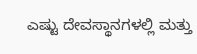ಎಷ್ಟು ದೇವಸ್ಥಾನಗಳಲ್ಲಿ ಮತ್ತು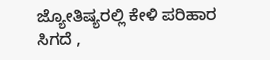ಜ್ಯೋತಿಷ್ಯರಲ್ಲಿ ಕೇಳಿ ಪರಿಹಾರ ಸಿಗದೆ ,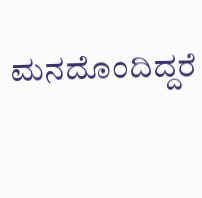ಮನದೊಂದಿದ್ದರೆ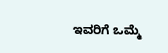ಇವರಿಗೆ ಒಮ್ಮೆ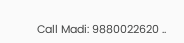Call Madi: 9880022620 ..